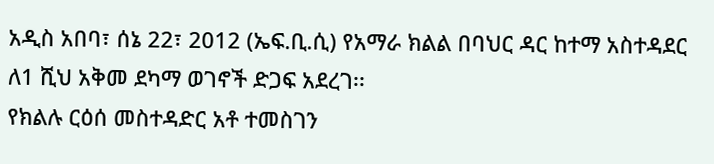አዲስ አበባ፣ ሰኔ 22፣ 2012 (ኤፍ.ቢ.ሲ) የአማራ ክልል በባህር ዳር ከተማ አስተዳደር ለ1 ሺህ አቅመ ደካማ ወገኖች ድጋፍ አደረገ፡፡
የክልሉ ርዕሰ መስተዳድር አቶ ተመስገን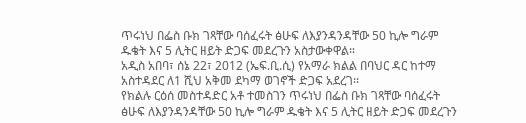ጥሩነህ በፌስ ቡክ ገጻቸው ባሰፈሩት ፅሁፍ ለእያንዳንዳቸው 50 ኪሎ ግራም ዱቄት እና 5 ሊትር ዘይት ድጋፍ መደረጉን አስታውቀዋል።
አዲስ አበባ፣ ሰኔ 22፣ 2012 (ኤፍ.ቢ.ሲ) የአማራ ክልል በባህር ዳር ከተማ አስተዳደር ለ1 ሺህ አቅመ ደካማ ወገኖች ድጋፍ አደረገ፡፡
የክልሉ ርዕሰ መስተዳድር አቶ ተመስገን ጥሩነህ በፌስ ቡክ ገጻቸው ባሰፈሩት ፅሁፍ ለእያንዳንዳቸው 50 ኪሎ ግራም ዱቄት እና 5 ሊትር ዘይት ድጋፍ መደረጉን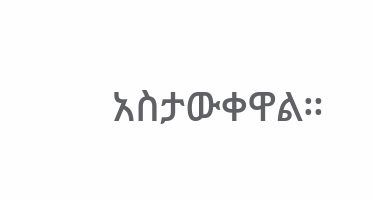አስታውቀዋል።